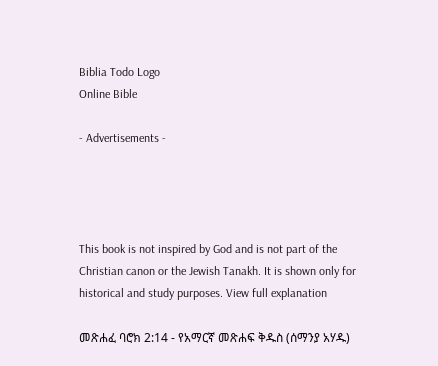Biblia Todo Logo
Online Bible

- Advertisements -




This book is not inspired by God and is not part of the Christian canon or the Jewish Tanakh. It is shown only for historical and study purposes. View full explanation

መጽሐፈ ባሮክ 2:14 - የአማርኛ መጽሐፍ ቅዱስ (ሰማንያ አሃዱ)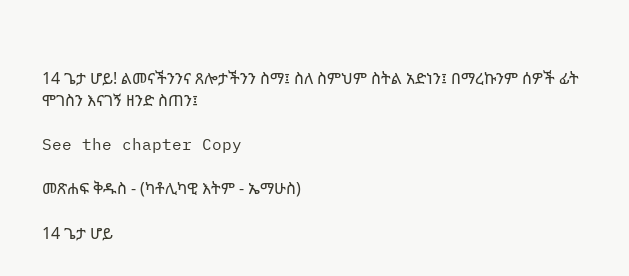14 ጌታ ሆይ! ልመናችንንና ጸሎታችንን ስማ፤ ስለ ስምህም ስትል አድነን፤ በማረኩንም ሰዎች ፊት ሞገስን እናገኝ ዘንድ ስጠን፤

See the chapter Copy

መጽሐፍ ቅዱስ - (ካቶሊካዊ እትም - ኤማሁስ)

14 ጌታ ሆይ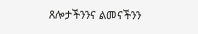ጸሎታችንንና ልመናችንን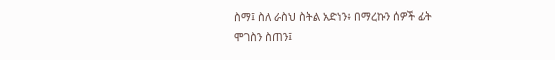ስማ፤ ስለ ራስህ ስትል አድነን፥ በማረኩን ሰዎች ፊት ሞገስን ስጠን፤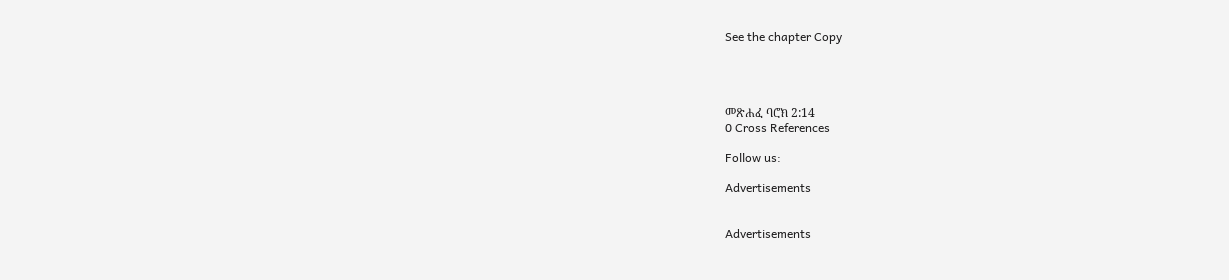See the chapter Copy




መጽሐፈ ባሮክ 2:14
0 Cross References

Follow us:

Advertisements


Advertisements